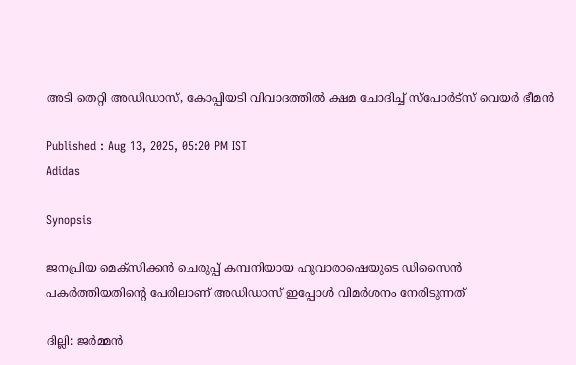അടി തെറ്റി അഡിഡാസ്, കോപ്പിയടി വിവാദത്തിൽ ക്ഷമ ചോദിച്ച് സ്പോർട്സ് വെയർ ഭീമൻ

Published : Aug 13, 2025, 05:20 PM IST
Adidas

Synopsis

ജനപ്രിയ മെക്സിക്കൻ ചെരുപ്പ് കമ്പനിയായ ഹുവാരാഷെയുടെ ഡിസൈൻ പകർത്തിയതിന്റെ പേരിലാണ് അഡിഡാസ് ഇപ്പോൾ വിമർശനം നേരിടുന്നത്

ദില്ലി: ജർമ്മൻ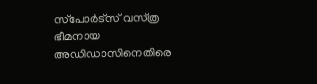സ്‌പോർട്‌സ് വസ്‌ത്ര ഭീമനായ അഡിഡാസിനെതിരെ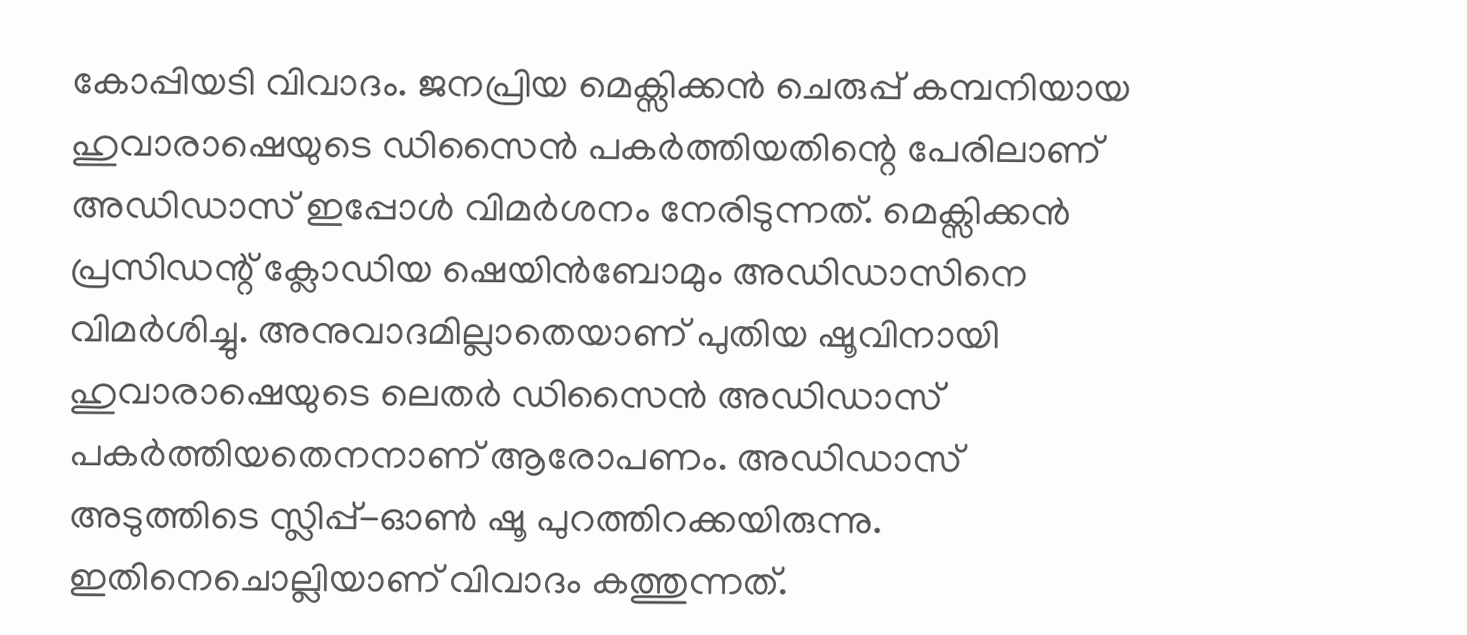കോപ്പിയടി വിവാദം. ജനപ്രിയ മെക്സിക്കൻ ചെരുപ്പ് കമ്പനിയായ ഹുവാരാഷെയുടെ ഡിസൈൻ പകർത്തിയതിന്റെ പേരിലാണ് അഡിഡാസ് ഇപ്പോൾ വിമർശനം നേരിടുന്നത്. മെക്സിക്കൻ പ്രസിഡന്റ് ക്ലോഡിയ ഷെയിൻബോമും അഡിഡാസിനെ വിമർശിച്ചു. അനുവാദമില്ലാതെയാണ് പുതിയ ഷൂവിനായി ഹുവാരാഷെയുടെ ലെതർ ഡിസൈൻ അഡിഡാസ് പകർത്തിയതെനനാണ് ആരോപണം. അഡിഡാസ് അടുത്തിടെ സ്ലിപ്പ്-ഓൺ ഷൂ പുറത്തിറക്കയിരുന്നു. ഇതിനെചൊല്ലിയാണ് വിവാദം കത്തുന്നത്.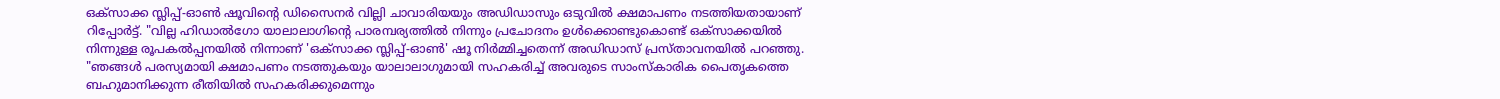ഒക്സാക്ക സ്ലിപ്പ്-ഓൺ ഷൂവിന്റെ ഡിസൈനർ വില്ലി ചാവാരിയയും അഡിഡാസും ഒടുവിൽ ക്ഷമാപണം നടത്തിയതായാണ് റിപ്പോർട്ട്. "വില്ല ഹിഡാൽഗോ യാലാലാഗിന്റെ പാരമ്പര്യത്തിൽ നിന്നും പ്രചോദനം ഉൾക്കൊണ്ടുകൊണ്ട് ഒക്സാക്കയിൽ നിന്നുള്ള രൂപകൽപ്പനയിൽ നിന്നാണ് 'ഒക്സാക്ക സ്ലിപ്പ്-ഓൺ' ഷൂ നിർമ്മിച്ചതെന്ന് അഡിഡാസ് പ്രസ്താവനയിൽ പറഞ്ഞു. "ഞങ്ങൾ പരസ്യമായി ക്ഷമാപണം നടത്തുകയും യാലാലാഗുമായി സഹകരിച്ച് അവരുടെ സാംസ്കാരിക പൈതൃകത്തെ ബഹുമാനിക്കുന്ന രീതിയിൽ സഹകരിക്കുമെന്നും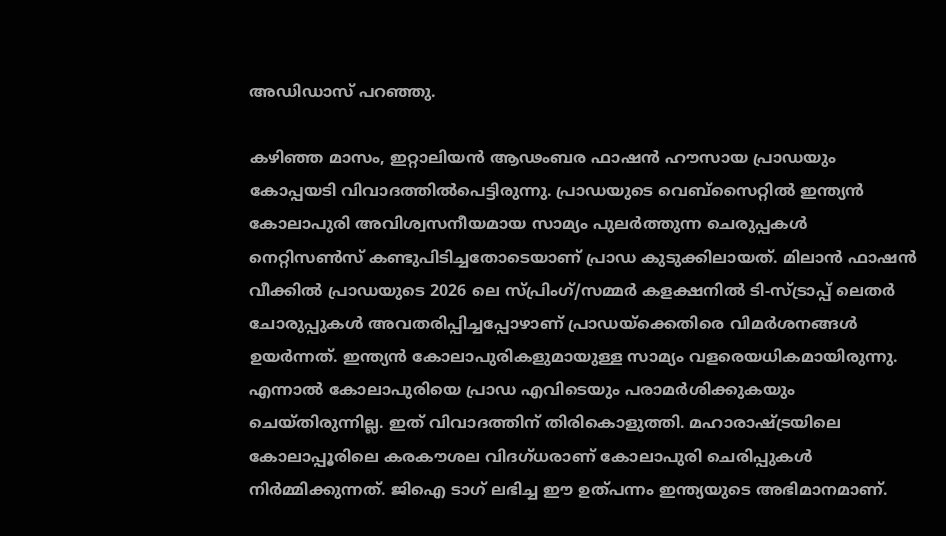അഡിഡാസ് പറഞ്ഞു.

കഴിഞ്ഞ മാസം, ഇറ്റാലിയൻ ആഢംബര ഫാഷൻ ഹൗസായ പ്രാഡയും കോപ്പയടി വിവാദത്തിൽപെട്ടിരുന്നു. പ്രാഡയുടെ വെബ്‌സൈറ്റിൽ ഇന്ത്യൻ കോലാപുരി അവിശ്വസനീയമായ സാമ്യം പുലർത്തുന്ന ചെരുപ്പകൾ നെറ്റിസൺസ് കണ്ടുപിടിച്ചതോടെയാണ് പ്രാഡ കുടുക്കിലായത്. മിലാൻ ഫാഷൻ വീക്കിൽ പ്രാഡയുടെ 2026 ലെ സ്പ്രിംഗ്/സമ്മർ കളക്ഷനിൽ ടി-സ്ട്രാപ്പ് ലെതർ ചോരുപ്പുകൾ അവതരിപ്പിച്ചപ്പോഴാണ് പ്രാഡയ്ക്കെതിരെ വിമർശനങ്ങൾ ഉയർന്നത്. ഇന്ത്യൻ കോലാപുരികളുമായുള്ള സാമ്യം വളരെയധികമായിരുന്നു. എന്നാൽ കോലാപുരിയെ പ്രാഡ എവിടെയും പരാമർശിക്കുകയും ചെയ്തിരുന്നില്ല. ഇത് വിവാദത്തിന് തിരികൊളുത്തി. മഹാരാഷ്ട്രയിലെ കോലാപ്പൂരിലെ കരകൗശല വിദഗ്ധരാണ് കോലാപുരി ചെരിപ്പുകൾ നിർമ്മിക്കുന്നത്. ജിഐ ടാഗ് ലഭിച്ച ഈ ഉത്പന്നം ഇന്ത്യയുടെ അഭിമാനമാണ്.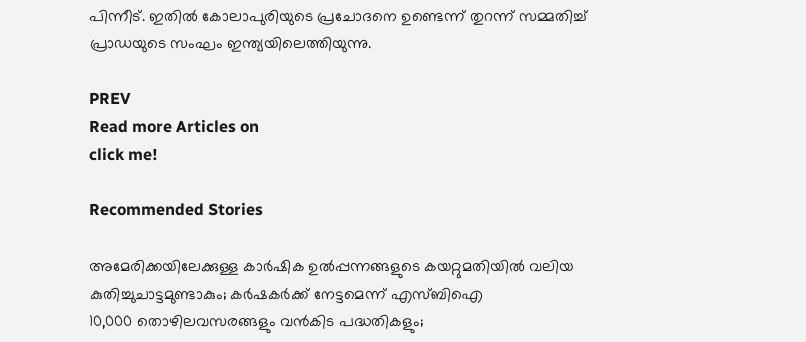പിന്നീട്. ഇതിൽ കോലാപുരിയുടെ പ്രചോദനെ ഉണ്ടെന്ന് തുറന്ന് സമ്മതിച്ച് പ്രാഡയുടെ സംഘം ഇന്ത്യയിലെത്തിയുന്നു.

PREV
Read more Articles on
click me!

Recommended Stories

അമേരിക്കയിലേക്കുള്ള കാർഷിക ഉൽപ്പന്നങ്ങളുടെ കയറ്റുമതിയിൽ വലിയ കുതിച്ചുചാട്ടമുണ്ടാകും; കർഷകർക്ക് നേട്ടമെന്ന് എസ്ബിഐ
10,000 തൊഴിലവസരങ്ങളും വൻകിട പദ്ധതികളും;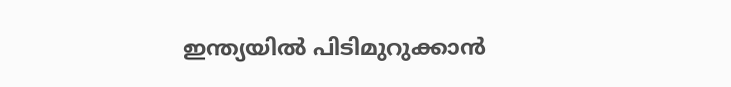ഇന്ത്യയിൽ പിടിമുറുക്കാൻ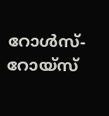റോൾസ്-റോയ്സ്